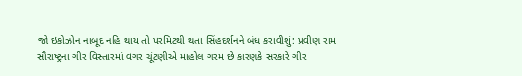જો ઇકોઝોન નાબૂદ નહિ થાય તો પરમિટથી થતા સિંહદર્શનને બંધ કરાવીશું: પ્રવીણ રામ
સૌરાષ્ટ્રના ગીર વિસ્તારમાં વગર ચૂંટણીએ માહોલ ગરમ છે કારણકે સરકારે ગીર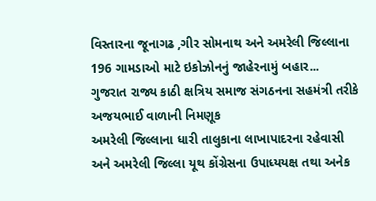વિસ્તારના જૂનાગઢ ,ગીર સોમનાથ અને અમરેલી જિલ્લાના 196 ગામડાઓ માટે ઇકોઝોનનું જાહેરનામું બહાર...
ગુજરાત રાજ્ય કાઠી ક્ષત્રિય સમાજ સંગઠનના સહમંત્રી તરીકે અજયભાઈ વાળાની નિમણૂક
અમરેલી જિલ્લાના ધારી તાલુકાના લાખાપાદરના રહેવાસી અને અમરેલી જિલ્લા યૂથ કોંગ્રેસના ઉપાધ્યયક્ષ તથા અનેક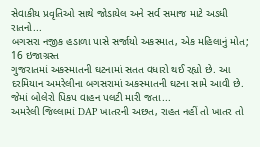સેવાકીય પ્રવૃતિઓ સાથે જોડાયેલ અને સર્વ સમાજ માટે અડધી રાતનો...
બગસરા નજીક હડાળા પાસે સર્જાયો અકસ્માત, એક મહિલાનું મોત; 16 ઇજાગ્રસ્ત
ગુજરાતમાં અકસ્માતની ઘટનામાં સતત વધારો થઈ રહ્યો છે. આ દરમિયાન અમરેલીના બગસરામાં અકસ્માતની ઘટના સામે આવી છે. જેમાં બોલેરો પિકપ વાહન પલટી મારી જતા...
અમરેલી જિલ્લામાં DAP ખાતરની અછત, રાહત નહીં તો ખાતર તો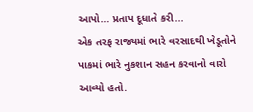આપો… પ્રતાપ દૂધાતે કરી...
એક તરફ રાજ્યમાં ભારે વરસાદથી ખેડૂતોને પાકમાં ભારે નુકશાન સહન કરવાનો વારો આવ્યો હતો.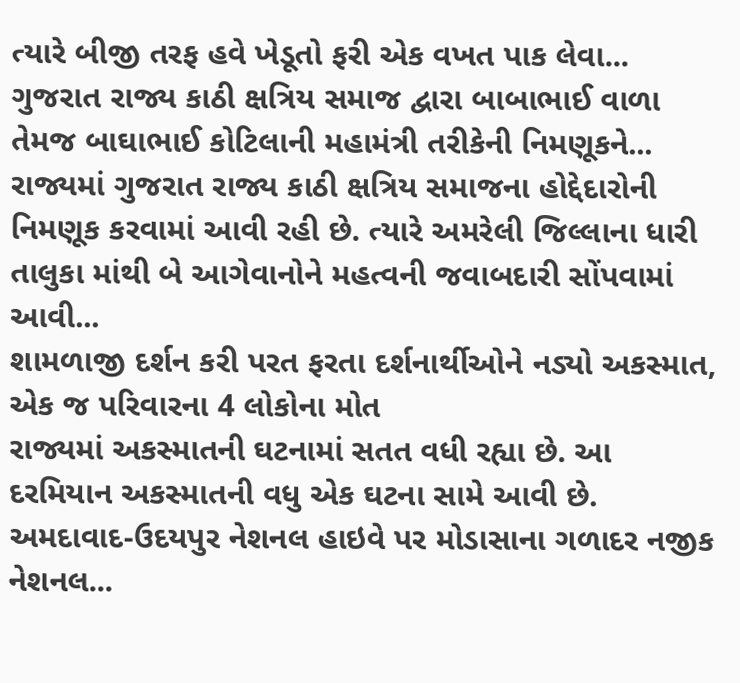ત્યારે બીજી તરફ હવે ખેડૂતો ફરી એક વખત પાક લેવા...
ગુજરાત રાજ્ય કાઠી ક્ષત્રિય સમાજ દ્વારા બાબાભાઈ વાળા તેમજ બાઘાભાઈ કોટિલાની મહામંત્રી તરીકેની નિમણૂકને...
રાજ્યમાં ગુજરાત રાજ્ય કાઠી ક્ષત્રિય સમાજના હોદ્દેદારોની નિમણૂક કરવામાં આવી રહી છે. ત્યારે અમરેલી જિલ્લાના ધારી તાલુકા માંથી બે આગેવાનોને મહત્વની જવાબદારી સોંપવામાં આવી...
શામળાજી દર્શન કરી પરત ફરતા દર્શનાર્થીઓને નડ્યો અકસ્માત, એક જ પરિવારના 4 લોકોના મોત
રાજ્યમાં અકસ્માતની ઘટનામાં સતત વધી રહ્યા છે. આ દરમિયાન અકસ્માતની વધુ એક ઘટના સામે આવી છે. અમદાવાદ-ઉદયપુર નેશનલ હાઇવે પર મોડાસાના ગળાદર નજીક નેશનલ...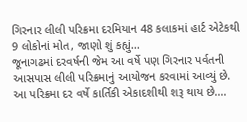ગિરનાર લીલી પરિક્રમા દરમિયાન 48 કલાકમાં હાર્ટ એટેકથી 9 લોકોનાં મોત, જાણો શું કહ્યું...
જૂનાગઢમાં દરવર્ષની જેમ આ વર્ષે પણ ગિરનાર પર્વતની આસપાસ લીલી પરિક્રમાનું આયોજન કરવામાં આવ્યું છે. આ પરિક્રમા દર વર્ષે કાર્તિકી એકાદશીથી શરૂ થાય છે....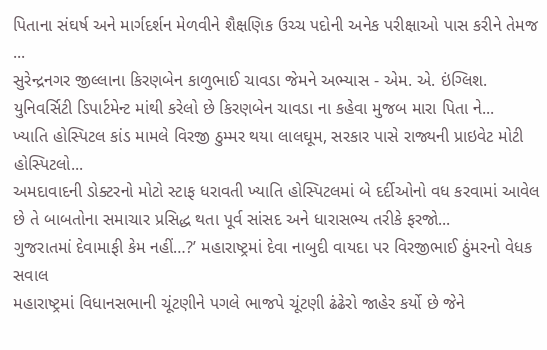પિતાના સંઘર્ષ અને માર્ગદર્શન મેળવીને શૈક્ષણિક ઉચ્ચ પદોની અનેક પરીક્ષાઓ પાસ કરીને તેમજ ...
સુરેન્દ્રનગર જીલ્લાના કિરણબેન કાળુભાઈ ચાવડા જેમને અભ્યાસ - એમ. એ. ઇંગ્લિશ. યુનિવર્સિટી ડિપાર્ટમેન્ટ માંથી કરેલો છે કિરણબેન ચાવડા ના કહેવા મુજબ મારા પિતા ને...
ખ્યાતિ હોસ્પિટલ કાંડ મામલે વિરજી ઠુમ્મર થયા લાલઘૂમ, સરકાર પાસે રાજ્યની પ્રાઇવેટ મોટી હોસ્પિટલો...
અમદાવાદની ડોક્ટરનો મોટો સ્ટાફ ધરાવતી ખ્યાતિ હોસ્પિટલમાં બે દર્દીઓનો વધ કરવામાં આવેલ છે તે બાબતોના સમાચાર પ્રસિદ્ધ થતા પૂર્વ સાંસદ અને ધારાસભ્ય તરીકે ફરજો...
ગુજરાતમાં દેવામાફી કેમ નહીં…?’ મહારાષ્ટ્રમાં દેવા નાબુદી વાયદા પર વિરજીભાઈ ઠુંમરનો વેધક સવાલ
મહારાષ્ટ્રમાં વિધાનસભાની ચૂંટણીને પગલે ભાજપે ચૂંટણી ઢંઢેરો જાહેર કર્યો છે જેને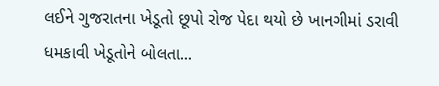લઈને ગુજરાતના ખેડૂતો છૂપો રોજ પેદા થયો છે ખાનગીમાં ડરાવી ધમકાવી ખેડૂતોને બોલતા...